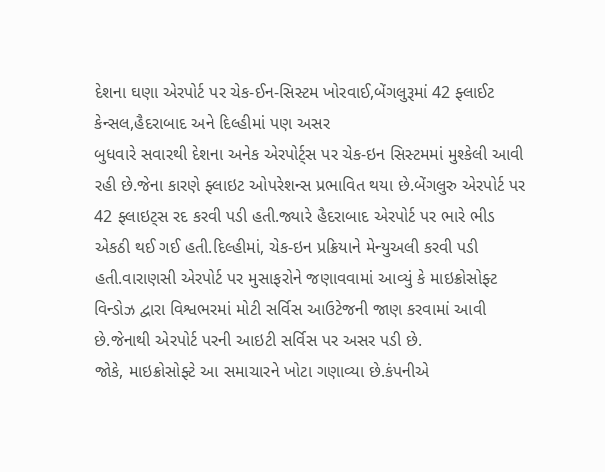દેશના ઘણા એરપોર્ટ પર ચેક-ઈન-સિસ્ટમ ખોરવાઈ,બેંગલુરૂમાં 42 ફ્લાઈટ કેન્સલ,હૈદરાબાદ અને દિલ્હીમાં પણ અસર
બુધવારે સવારથી દેશના અનેક એરપોર્ટ્સ પર ચેક-ઇન સિસ્ટમમાં મુશ્કેલી આવી રહી છે.જેના કારણે ફ્લાઇટ ઓપરેશન્સ પ્રભાવિત થયા છે.બેંગલુરુ એરપોર્ટ પર 42 ફ્લાઇટ્સ રદ કરવી પડી હતી.જ્યારે હૈદરાબાદ એરપોર્ટ પર ભારે ભીડ એકઠી થઈ ગઈ હતી.દિલ્હીમાં, ચેક-ઇન પ્રક્રિયાને મેન્યુઅલી કરવી પડી હતી.વારાણસી એરપોર્ટ પર મુસાફરોને જણાવવામાં આવ્યું કે માઇક્રોસોફ્ટ વિન્ડોઝ દ્વારા વિશ્વભરમાં મોટી સર્વિસ આઉટેજની જાણ કરવામાં આવી છે.જેનાથી એરપોર્ટ પરની આઇટી સર્વિસ પર અસર પડી છે.
જોકે, માઇક્રોસોફ્ટે આ સમાચારને ખોટા ગણાવ્યા છે.કંપનીએ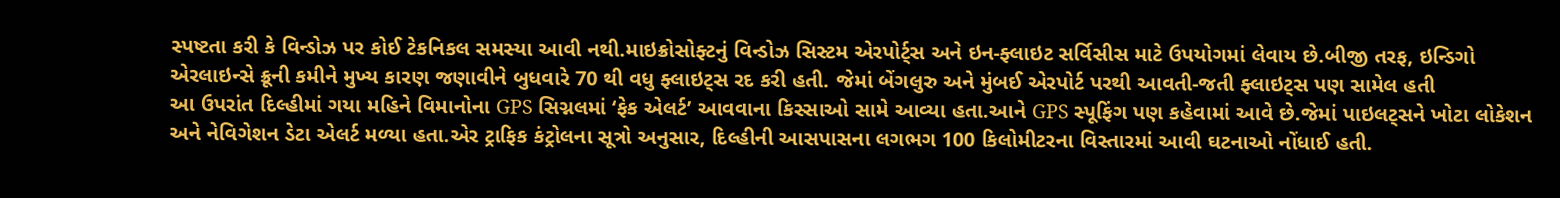સ્પષ્ટતા કરી કે વિન્ડોઝ પર કોઈ ટેકનિકલ સમસ્યા આવી નથી.માઇક્રોસોફ્ટનું વિન્ડોઝ સિસ્ટમ એરપોર્ટ્સ અને ઇન-ફ્લાઇટ સર્વિસીસ માટે ઉપયોગમાં લેવાય છે.બીજી તરફ, ઇન્ડિગો એરલાઇન્સે ક્રૂની કમીને મુખ્ય કારણ જણાવીને બુધવારે 70 થી વધુ ફ્લાઇટ્સ રદ કરી હતી. જેમાં બેંગલુરુ અને મુંબઈ એરપોર્ટ પરથી આવતી-જતી ફ્લાઇટ્સ પણ સામેલ હતી
આ ઉપરાંત દિલ્હીમાં ગયા મહિને વિમાનોના GPS સિગ્નલમાં ‘ફેક એલર્ટ’ આવવાના કિસ્સાઓ સામે આવ્યા હતા.આને GPS સ્પૂફિંગ પણ કહેવામાં આવે છે.જેમાં પાઇલટ્સને ખોટા લોકેશન અને નેવિગેશન ડેટા એલર્ટ મળ્યા હતા.એર ટ્રાફિક કંટ્રોલના સૂત્રો અનુસાર, દિલ્હીની આસપાસના લગભગ 100 કિલોમીટરના વિસ્તારમાં આવી ઘટનાઓ નોંધાઈ હતી.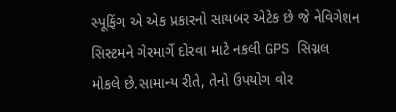સ્પૂફિંગ એ એક પ્રકારનો સાયબર એટેક છે જે નેવિગેશન સિસ્ટમને ગેરમાર્ગે દોરવા માટે નકલી GPS સિગ્નલ મોકલે છે.સામાન્ય રીતે, તેનો ઉપયોગ વોર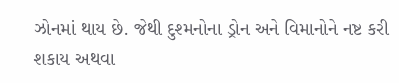ઝોનમાં થાય છે. જેથી દુશ્મનોના ડ્રોન અને વિમાનોને નષ્ટ કરી શકાય અથવા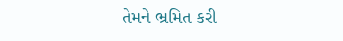તેમને ભ્રમિત કરી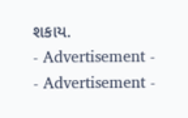શકાય.
- Advertisement -
- Advertisement -